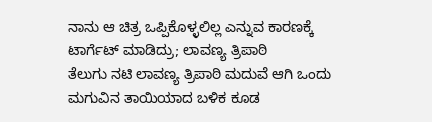ನಾನು ಆ ಚಿತ್ರ ಒಪ್ಪಿಕೊಳ್ಳಲಿಲ್ಲ ಎನ್ನುವ ಕಾರಣಕ್ಕೆ ಟಾರ್ಗೆಟ್ ಮಾಡಿದ್ರು; ಲಾವಣ್ಯ ತ್ರಿಪಾಠಿ
ತೆಲುಗು ನಟಿ ಲಾವಣ್ಯ ತ್ರಿಪಾಠಿ ಮದುವೆ ಆಗಿ ಒಂದು ಮಗುವಿನ ತಾಯಿಯಾದ ಬಳಿಕ ಕೂಡ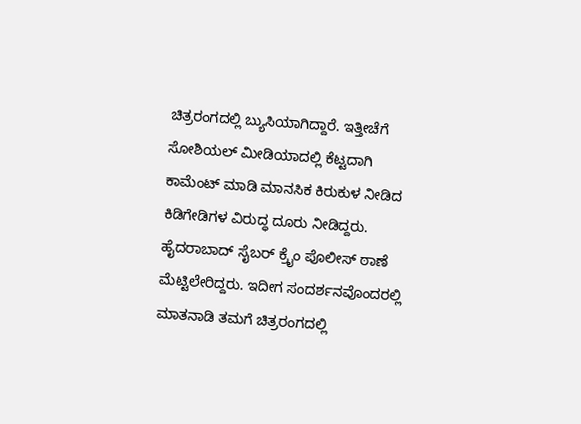ಚಿತ್ರರಂಗದಲ್ಲಿ ಬ್ಯುಸಿಯಾಗಿದ್ದಾರೆ. ಇತ್ತೀಚೆಗೆ ಸೋಶಿಯಲ್ ಮೀಡಿಯಾದಲ್ಲಿ ಕೆಟ್ಟದಾಗಿ ಕಾಮೆಂಟ್ ಮಾಡಿ ಮಾನಸಿಕ ಕಿರುಕುಳ ನೀಡಿದ ಕಿಡಿಗೇಡಿಗಳ ವಿರುದ್ಧ ದೂರು ನೀಡಿದ್ದರು. ಹೈದರಾಬಾದ್ ಸೈಬರ್ ಕ್ರೈಂ ಪೊಲೀಸ್ ಠಾಣೆ ಮೆಟ್ಟಿಲೇರಿದ್ದರು. ಇದೀಗ ಸಂದರ್ಶನವೊಂದರಲ್ಲಿ ಮಾತನಾಡಿ ತಮಗೆ ಚಿತ್ರರಂಗದಲ್ಲಿ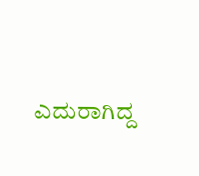ಎದುರಾಗಿದ್ದ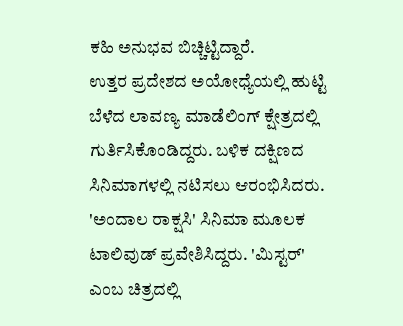ಕಹಿ ಅನುಭವ ಬಿಚ್ಚಿಟ್ಟಿದ್ದಾರೆ.
ಉತ್ತರ ಪ್ರದೇಶದ ಅಯೋಧ್ಯೆಯಲ್ಲಿ ಹುಟ್ಟಿ ಬೆಳೆದ ಲಾವಣ್ಯ ಮಾಡೆಲಿಂಗ್ ಕ್ಷೇತ್ರದಲ್ಲಿ ಗುರ್ತಿಸಿಕೊಂಡಿದ್ದರು. ಬಳಿಕ ದಕ್ಷಿಣದ ಸಿನಿಮಾಗಳಲ್ಲಿ ನಟಿಸಲು ಆರಂಭಿಸಿದರು. 'ಅಂದಾಲ ರಾಕ್ಷಸಿ' ಸಿನಿಮಾ ಮೂಲಕ ಟಾಲಿವುಡ್ ಪ್ರವೇಶಿಸಿದ್ದರು. 'ಮಿಸ್ಟರ್' ಎಂಬ ಚಿತ್ರದಲ್ಲಿ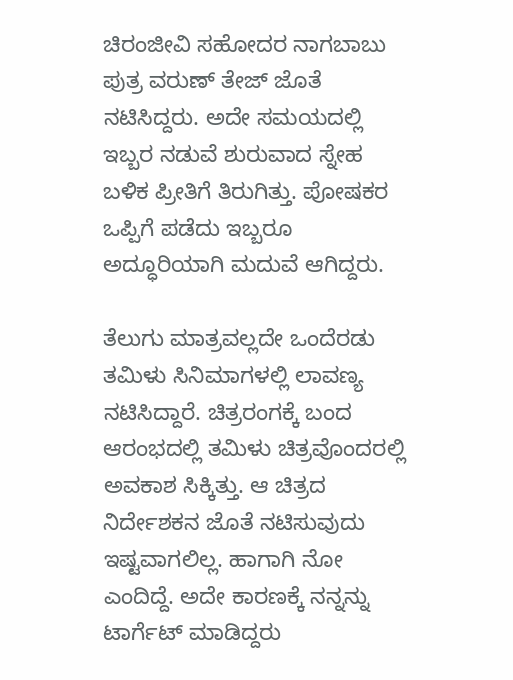ಚಿರಂಜೀವಿ ಸಹೋದರ ನಾಗಬಾಬು ಪುತ್ರ ವರುಣ್ ತೇಜ್ ಜೊತೆ ನಟಿಸಿದ್ದರು. ಅದೇ ಸಮಯದಲ್ಲಿ ಇಬ್ಬರ ನಡುವೆ ಶುರುವಾದ ಸ್ನೇಹ ಬಳಿಕ ಪ್ರೀತಿಗೆ ತಿರುಗಿತ್ತು. ಪೋಷಕರ ಒಪ್ಪಿಗೆ ಪಡೆದು ಇಬ್ಬರೂ ಅದ್ಧೂರಿಯಾಗಿ ಮದುವೆ ಆಗಿದ್ದರು.

ತೆಲುಗು ಮಾತ್ರವಲ್ಲದೇ ಒಂದೆರಡು ತಮಿಳು ಸಿನಿಮಾಗಳಲ್ಲಿ ಲಾವಣ್ಯ ನಟಿಸಿದ್ದಾರೆ. ಚಿತ್ರರಂಗಕ್ಕೆ ಬಂದ ಆರಂಭದಲ್ಲಿ ತಮಿಳು ಚಿತ್ರವೊಂದರಲ್ಲಿ ಅವಕಾಶ ಸಿಕ್ಕಿತ್ತು. ಆ ಚಿತ್ರದ ನಿರ್ದೇಶಕನ ಜೊತೆ ನಟಿಸುವುದು ಇಷ್ಟವಾಗಲಿಲ್ಲ. ಹಾಗಾಗಿ ನೋ ಎಂದಿದ್ದೆ. ಅದೇ ಕಾರಣಕ್ಕೆ ನನ್ನನ್ನು ಟಾರ್ಗೆಟ್ ಮಾಡಿದ್ದರು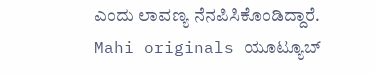ಎಂದು ಲಾವಣ್ಯ ನೆನಪಿಸಿಕೊಂಡಿದ್ದಾರೆ. Mahi originals ಯೂಟ್ಯೂಬ್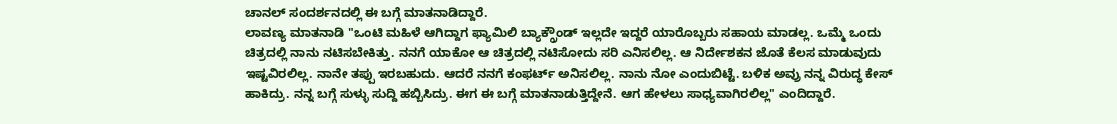ಚಾನಲ್ ಸಂದರ್ಶನದಲ್ಲಿ ಈ ಬಗ್ಗೆ ಮಾತನಾಡಿದ್ದಾರೆ.
ಲಾವಣ್ಯ ಮಾತನಾಡಿ "ಒಂಟಿ ಮಹಿಳೆ ಆಗಿದ್ದಾಗ ಫ್ಯಾಮಿಲಿ ಬ್ಯಾಕ್ಗ್ರೌಂಡ್ ಇಲ್ಲದೇ ಇದ್ದರೆ ಯಾರೊಬ್ಬರು ಸಹಾಯ ಮಾಡಲ್ಲ. ಒಮ್ಮೆ ಒಂದು ಚಿತ್ರದಲ್ಲಿ ನಾನು ನಟಿಸಬೇಕಿತ್ತು. ನನಗೆ ಯಾಕೋ ಆ ಚಿತ್ರದಲ್ಲಿ ನಟಿಸೋದು ಸರಿ ಎನಿಸಲಿಲ್ಲ. ಆ ನಿರ್ದೇಶಕನ ಜೊತೆ ಕೆಲಸ ಮಾಡುವುದು ಇಷ್ಟವಿರಲಿಲ್ಲ. ನಾನೇ ತಪ್ಪು ಇರಬಹುದು. ಆದರೆ ನನಗೆ ಕಂಫರ್ಟ್ ಅನಿಸಲಿಲ್ಲ. ನಾನು ನೋ ಎಂದುಬಿಟ್ಟೆ. ಬಳಿಕ ಅವ್ರು ನನ್ನ ವಿರುದ್ಧ ಕೇಸ್ ಹಾಕಿದ್ರು. ನನ್ನ ಬಗ್ಗೆ ಸುಳ್ಳು ಸುದ್ದಿ ಹಬ್ಬಿಸಿದ್ರು. ಈಗ ಈ ಬಗ್ಗೆ ಮಾತನಾಡುತ್ತಿದ್ದೇನೆ. ಆಗ ಹೇಳಲು ಸಾಧ್ಯವಾಗಿರಲಿಲ್ಲ" ಎಂದಿದ್ದಾರೆ.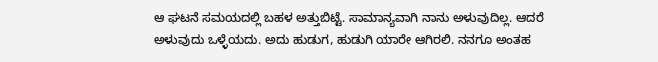ಆ ಘಟನೆ ಸಮಯದಲ್ಲಿ ಬಹಳ ಅತ್ತುಬಿಟ್ಟೆ. ಸಾಮಾನ್ಯವಾಗಿ ನಾನು ಅಳುವುದಿಲ್ಲ. ಆದರೆ ಅಳುವುದು ಒಳ್ಳೆಯದು. ಅದು ಹುಡುಗ, ಹುಡುಗಿ ಯಾರೇ ಆಗಿರಲಿ. ನನಗೂ ಅಂತಹ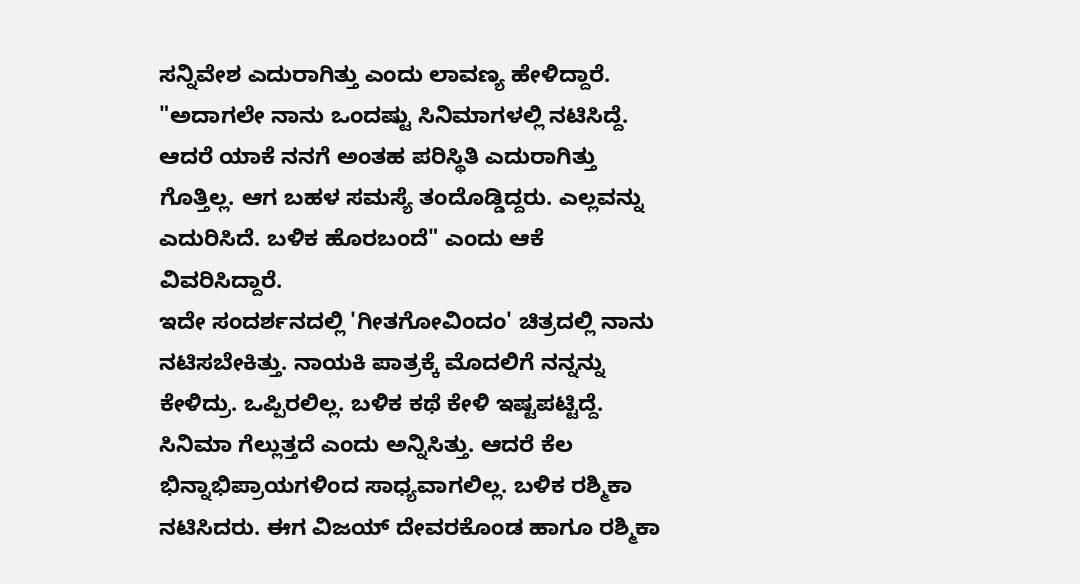ಸನ್ನಿವೇಶ ಎದುರಾಗಿತ್ತು ಎಂದು ಲಾವಣ್ಯ ಹೇಳಿದ್ದಾರೆ. "ಅದಾಗಲೇ ನಾನು ಒಂದಷ್ಟು ಸಿನಿಮಾಗಳಲ್ಲಿ ನಟಿಸಿದ್ದೆ. ಆದರೆ ಯಾಕೆ ನನಗೆ ಅಂತಹ ಪರಿಸ್ಥಿತಿ ಎದುರಾಗಿತ್ತು ಗೊತ್ತಿಲ್ಲ. ಆಗ ಬಹಳ ಸಮಸ್ಯೆ ತಂದೊಡ್ಡಿದ್ದರು. ಎಲ್ಲವನ್ನು ಎದುರಿಸಿದೆ. ಬಳಿಕ ಹೊರಬಂದೆ" ಎಂದು ಆಕೆ ವಿವರಿಸಿದ್ದಾರೆ.
ಇದೇ ಸಂದರ್ಶನದಲ್ಲಿ 'ಗೀತಗೋವಿಂದಂ' ಚಿತ್ರದಲ್ಲಿ ನಾನು ನಟಿಸಬೇಕಿತ್ತು. ನಾಯಕಿ ಪಾತ್ರಕ್ಕೆ ಮೊದಲಿಗೆ ನನ್ನನ್ನು ಕೇಳಿದ್ರು. ಒಪ್ಪಿರಲಿಲ್ಲ. ಬಳಿಕ ಕಥೆ ಕೇಳಿ ಇಷ್ಟಪಟ್ಟಿದ್ದೆ. ಸಿನಿಮಾ ಗೆಲ್ಲುತ್ತದೆ ಎಂದು ಅನ್ನಿಸಿತ್ತು. ಆದರೆ ಕೆಲ ಭಿನ್ನಾಭಿಪ್ರಾಯಗಳಿಂದ ಸಾಧ್ಯವಾಗಲಿಲ್ಲ. ಬಳಿಕ ರಶ್ಮಿಕಾ ನಟಿಸಿದರು. ಈಗ ವಿಜಯ್ ದೇವರಕೊಂಡ ಹಾಗೂ ರಶ್ಮಿಕಾ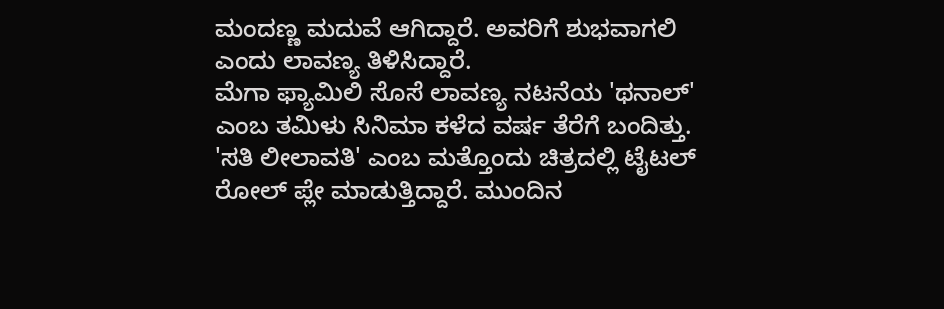ಮಂದಣ್ಣ ಮದುವೆ ಆಗಿದ್ದಾರೆ. ಅವರಿಗೆ ಶುಭವಾಗಲಿ ಎಂದು ಲಾವಣ್ಯ ತಿಳಿಸಿದ್ದಾರೆ.
ಮೆಗಾ ಫ್ಯಾಮಿಲಿ ಸೊಸೆ ಲಾವಣ್ಯ ನಟನೆಯ 'ಥನಾಲ್' ಎಂಬ ತಮಿಳು ಸಿನಿಮಾ ಕಳೆದ ವರ್ಷ ತೆರೆಗೆ ಬಂದಿತ್ತು. 'ಸತಿ ಲೀಲಾವತಿ' ಎಂಬ ಮತ್ತೊಂದು ಚಿತ್ರದಲ್ಲಿ ಟೈಟಲ್ ರೋಲ್ ಪ್ಲೇ ಮಾಡುತ್ತಿದ್ದಾರೆ. ಮುಂದಿನ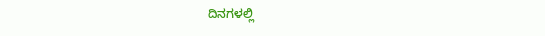ದಿನಗಳಲ್ಲಿ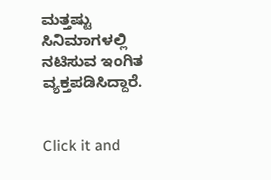ಮತ್ತಷ್ಟು ಸಿನಿಮಾಗಳಲ್ಲಿ ನಟಿಸುವ ಇಂಗಿತ ವ್ಯಕ್ತಪಡಿಸಿದ್ದಾರೆ.


Click it and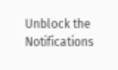Unblock the Notifications